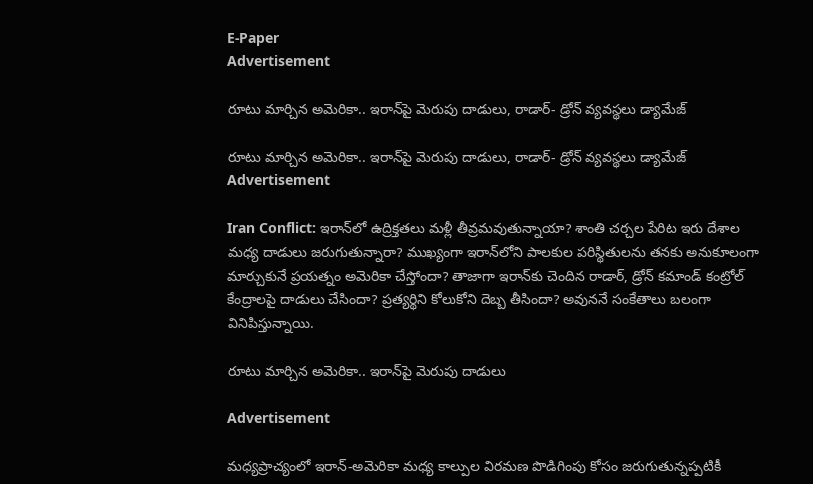E-Paper
Advertisement

రూటు మార్చిన అమెరికా.. ఇరాన్‌పై మెరుపు దాడులు, రాడార్- డ్రోన్ వ్యవస్థలు డ్యామేజ్

రూటు మార్చిన అమెరికా.. ఇరాన్‌పై మెరుపు దాడులు, రాడార్- డ్రోన్ వ్యవస్థలు డ్యామేజ్
Advertisement

Iran Conflict: ఇరాన్‌లో ఉద్రిక్తతలు మళ్లీ తీవ్రమవుతున్నాయా? శాంతి చర్చల పేరిట ఇరు దేశాల మధ్య దాడులు జరుగుతున్నారా? ముఖ్యంగా ఇరాన్‌లోని పాలకుల పరిస్థితులను తనకు అనుకూలంగా మార్చుకునే ప్రయత్నం అమెరికా చేస్తోందా? తాజాగా ఇరాన్‌కు చెందిన రాడార్, డ్రోన్ కమాండ్ కంట్రోల్ కేంద్రాలపై దాడులు చేసిందా? ప్రత్యర్థిని కోలుకోని దెబ్బ తీసిందా? అవుననే సంకేతాలు బలంగా వినిపిస్తున్నాయి.

రూటు మార్చిన అమెరికా.. ఇరాన్‌పై మెరుపు దాడులు

Advertisement

మధ్యప్రాచ్యంలో ఇరాన్-అమెరికా మధ్య కాల్పుల విరమణ పొడిగింపు కోసం జరుగుతున్నప్పటికీ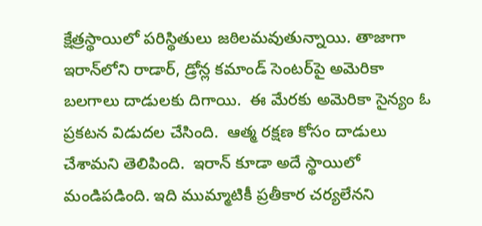క్షేత్రస్థాయిలో పరిస్థితులు జఠిలమవుతున్నాయి. తాజాగా ఇరాన్‌లోని రాడార్, డ్రోన్ల కమాండ్ సెంటర్‌పై అమెరికా బలగాలు దాడులకు దిగాయి.  ఈ మేరకు అమెరికా సైన్యం ఓ ప్రకటన విడుదల చేసింది.  ఆత్మ రక్షణ కోసం దాడులు చేశామని తెలిపింది.  ఇరాన్ కూడా అదే స్థాయిలో మండిపడింది. ఇది ముమ్మాటికీ ప్రతీకార చర్యలేనని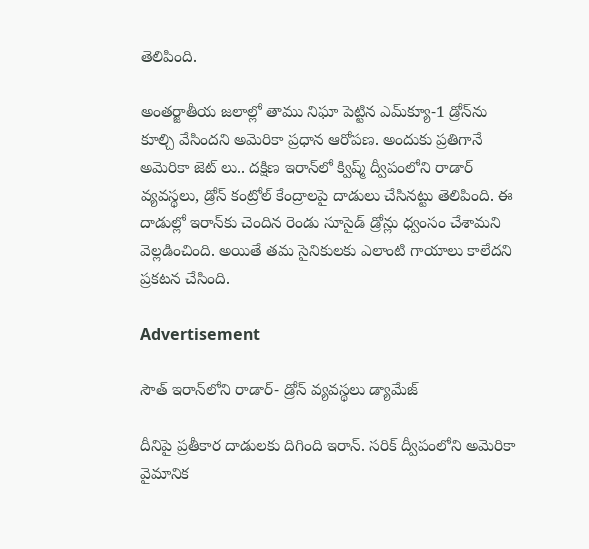తెలిపింది.

అంతర్జాతీయ జలాల్లో తాము నిఘా పెట్టిన ఎమ్‌క్యూ-1 డ్రోన్‌ను కూల్చి వేసిందని అమెరికా ప్రధాన ఆరోపణ. అందుకు ప్రతిగానే అమెరికా జెట్ లు.. దక్షిణ ఇరాన్‌లో క్విష్మ్ ద్వీపంలోని రాడార్ వ్యవస్థలు, డ్రోన్ కంట్రోల్ కేంద్రాలపై దాడులు చేసినట్టు తెలిపింది. ఈ దాడుల్లో ఇరాన్‌కు చెందిన రెండు సూసైడ్ డ్రోన్లు ధ్వంసం చేశామని వెల్లడించింది. అయితే తమ సైనికులకు ఎలాంటి గాయాలు కాలేదని ప్రకటన చేసింది.

Advertisement

సౌత్ ఇరాన్‌లోని రాడార్- డ్రోన్ వ్యవస్థలు డ్యామేజ్

దీనిపై ప్రతీకార దాడులకు దిగింది ఇరాన్. సరిక్ ద్వీపంలోని అమెరికా వైమానిక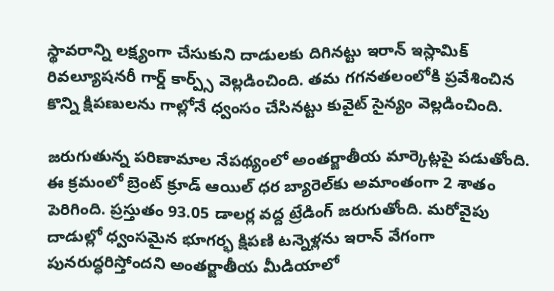స్థావరాన్ని లక్ష్యంగా చేసుకుని దాడులకు దిగినట్టు ఇరాన్ ఇస్లామిక్ రివల్యూషనరీ గార్డ్ కార్ప్స్ వెల్లడించింది. తమ గగనతలంలోకి ప్రవేశించిన కొన్ని క్షిపణులను గాల్లోనే ధ్వంసం చేసినట్టు కువైట్ సైన్యం వెల్లడించింది.

జరుగుతున్న పరిణామాల నేపథ్యంలో అంతర్జాతీయ మార్కెట్లపై పడుతోంది. ఈ క్రమంలో బ్రెంట్ క్రూడ్ ఆయిల్ ధర బ్యారెల్‌కు అమాంతంగా 2 శాతం పెరిగింది. ప్రస్తుతం 93.05 డాలర్ల వద్ద ట్రేడింగ్ జరుగుతోంది. మరోవైపు దాడుల్లో ధ్వంసమైన భూగర్భ క్షిపణి టన్నెళ్లను ఇరాన్ వేగంగా పునరుద్ధరిస్తోందని అంతర్జాతీయ మీడియాలో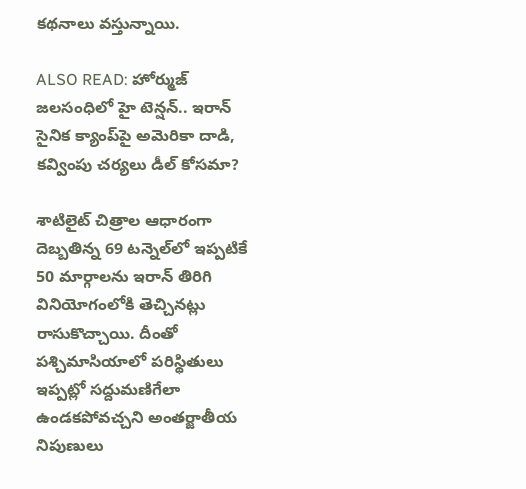కథనాలు వస్తున్నాయి.

ALSO READ: హోర్ముజ్ జలసంధిలో హై టెన్షన్.. ఇరాన్ సైనిక క్యాంప్‌పై అమెరికా దాడి, కవ్వింపు చర్యలు డీల్ కోసమా?

శాటిలైట్ చిత్రాల ఆధారంగా దెబ్బతిన్న 69 టన్నెల్‌లో ఇప్పటికే 50 మార్గాలను ఇరాన్ తిరిగి వినియోగంలోకి తెచ్చినట్లు రాసుకొచ్చాయి. దీంతో పశ్చిమాసియాలో పరిస్థితులు ఇప్పట్లో సద్దుమణిగేలా ఉండకపోవచ్చని అంతర్జాతీయ నిపుణులు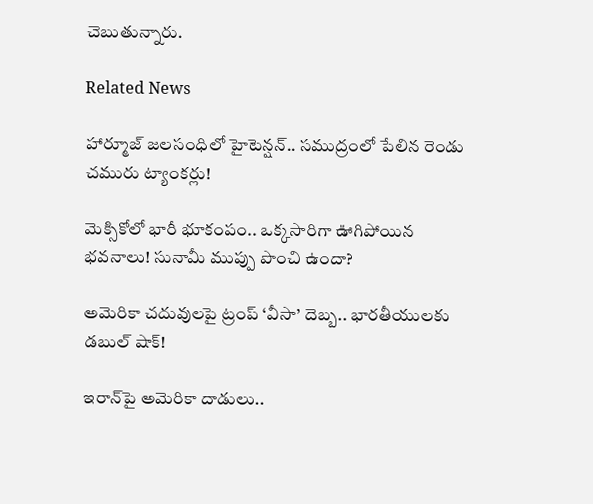చెబుతున్నారు.

Related News

హార్మూజ్ జలసంధిలో హైటెన్షన్.. సముద్రంలో పేలిన రెండు చమురు ట్యాంకర్లు!

మెక్సికోలో భారీ భూకంపం.. ఒక్కసారిగా ఊగిపోయిన భవనాలు! సునామీ ముప్పు పొంచి ఉందా?

అమెరికా చదువులపై ట్రంప్ ‘వీసా’ దెబ్బ.. భారతీయులకు డబుల్ షాక్!

ఇరాన్‌పై అమెరికా దాడులు..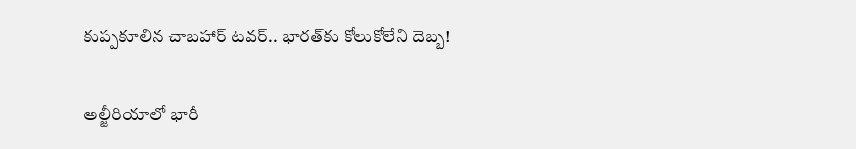కుప్పకూలిన చాబహార్ టవర్.. భారత్‌కు కోలుకోలేని దెబ్బ!

అల్జీరియాలో భారీ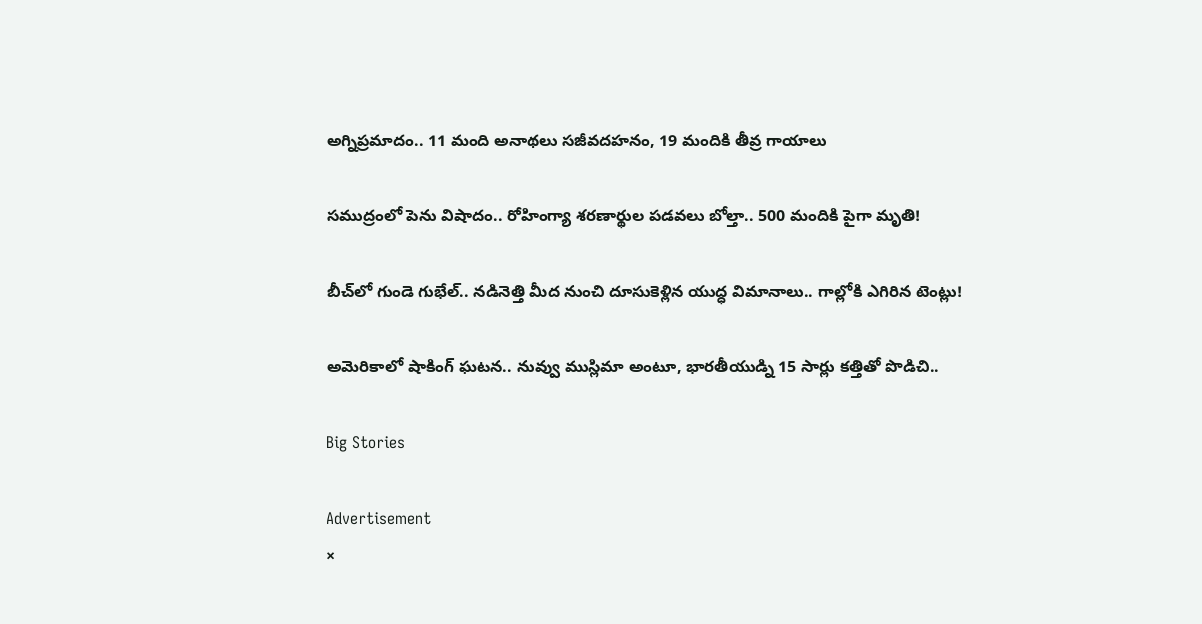అగ్నిప్రమాదం.. 11 మంది అనాథలు సజీవదహనం, 19 మందికి తీవ్ర గాయాలు

సముద్రంలో పెను విషాదం.. రోహింగ్యా శరణార్థుల పడవలు బోల్తా.. 500 మందికి పైగా మృతి!

బీచ్‌లో గుండె గుభేల్.. నడినెత్తి మీద నుంచి దూసుకెళ్లిన యుద్ధ విమానాలు.. గాల్లోకి ఎగిరిన టెంట్లు!

అమెరికాలో షాకింగ్ ఘటన.. నువ్వు ముస్లిమా అంటూ, భారతీయుడ్ని 15 సార్లు కత్తితో పొడిచి..

Big Stories

Advertisement
×